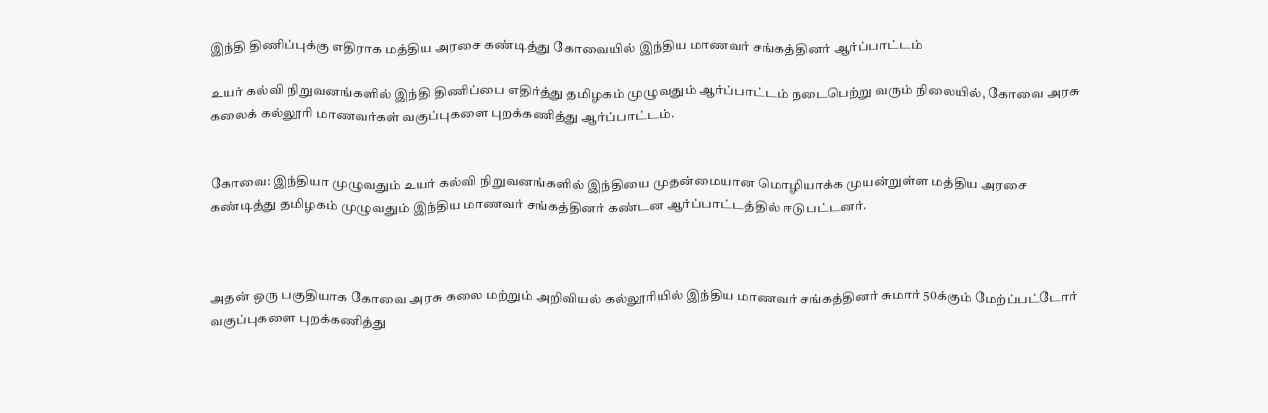இந்தி திணிப்புக்கு எதிராக மத்திய அரசை கண்டித்து கோவையில் இந்திய மாணவர் சங்கத்தினர் ஆர்ப்பாட்டம்

உயர் கல்வி நிறுவனங்களில் இந்தி திணிப்பை எதிர்த்து தமிழகம் முழுவதும் ஆர்ப்பாட்டம் நடைபெற்று வரும் நிலையில், கோவை அரசு கலைக் கல்லூரி மாணவர்கள் வகுப்புகளை புறக்கணித்து ஆர்ப்பாட்டம்.


கோவை: இந்தியா முழுவதும் உயர் கல்வி நிறுவனங்களில் இந்தியை முதன்மையான மொழியாக்க முயன்றுள்ள மத்திய அரசை கண்டித்து தமிழகம் முழுவதும் இந்திய மாணவர் சங்கத்தினர் கண்டன ஆர்ப்பாட்டத்தில் ஈடுபட்டனர்.



அதன் ஒரு பகுதியாக கோவை அரசு கலை மற்றும் அறிவியல் கல்லூரியில் இந்திய மாணவர் சங்கத்தினர் சுமார் 50க்கும் மேற்ப்பட்டோர் வகுப்புகளை புறக்கணித்து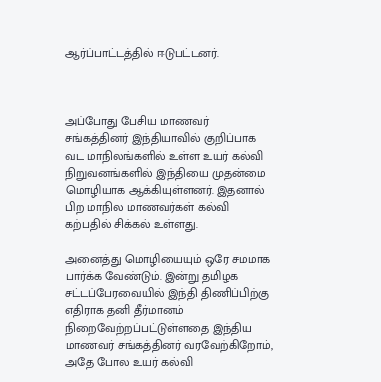ஆர்ப்பாட்டத்தில் ஈடுபட்டனர்.



அப்போது பேசிய மாணவர் சங்கத்தினர் இந்தியாவில் குறிப்பாக வட மாநிலங்களில் உள்ள உயர் கல்வி நிறுவனங்களில் இந்தியை முதன்மை மொழியாக ஆக்கியுள்ளனர். இதனால் பிற மாநில மாணவர்கள் கல்வி கற்பதில் சிக்கல் உள்ளது.

அனைத்து மொழியையும் ஒரே சமமாக பார்க்க வேண்டும். இன்று தமிழக சட்டப்பேரவையில் இந்தி திணிப்பிற்கு எதிராக தனி தீர்மானம் நிறைவேற்றப்பட்டுள்ளதை இந்திய மாணவர் சங்கத்தினர் வரவேற்கிறோம், அதே போல உயர் கல்வி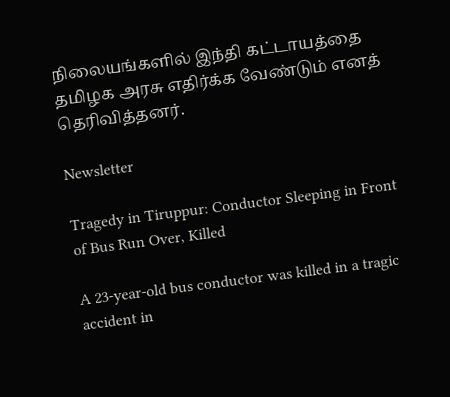நிலையங்களில் இந்தி கட்டாயத்தை தமிழக அரசு எதிர்க்க வேண்டும் எனத் தெரிவித்தனர்.

Newsletter

Tragedy in Tiruppur: Conductor Sleeping in Front of Bus Run Over, Killed

A 23-year-old bus conductor was killed in a tragic accident in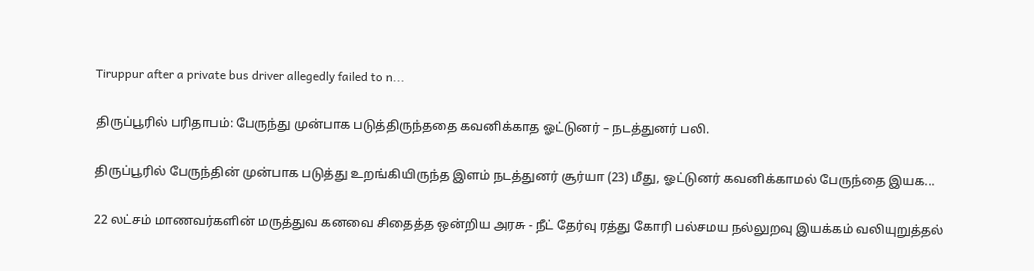Tiruppur after a private bus driver allegedly failed to n...

திருப்பூரில் பரிதாபம்: பேருந்து முன்பாக படுத்திருந்ததை கவனிக்காத ஓட்டுனர் – நடத்துனர் பலி.

திருப்பூரில் பேருந்தின் முன்பாக படுத்து உறங்கியிருந்த இளம் நடத்துனர் சூர்யா (23) மீது, ஓட்டுனர் கவனிக்காமல் பேருந்தை இயக...

22 லட்சம் மாணவர்களின் மருத்துவ கனவை சிதைத்த ஒன்றிய அரசு - நீட் தேர்வு ரத்து கோரி பல்சமய நல்லுறவு இயக்கம் வலியுறுத்தல்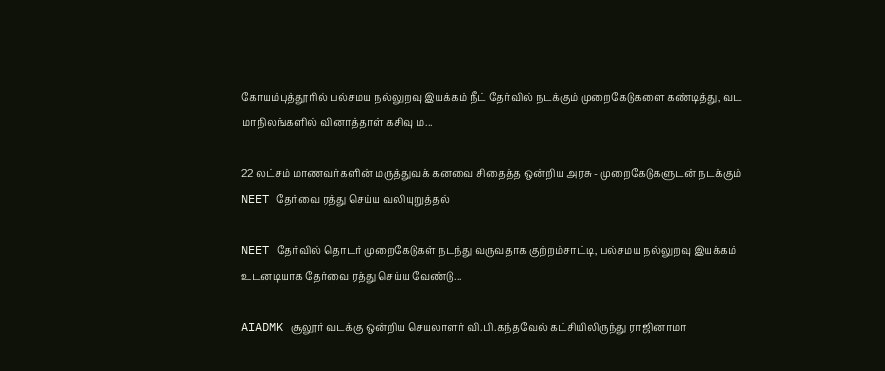கோயம்புத்தூரில் பல்சமய நல்லுறவு இயக்கம் நீட் தேர்வில் நடக்கும் முறைகேடுகளை கண்டித்து, வட மாநிலங்களில் வினாத்தாள் கசிவு ம...

22 லட்சம் மாணவர்களின் மருத்துவக் கனவை சிதைத்த ஒன்றிய அரசு - முறைகேடுகளுடன் நடக்கும் NEET தேர்வை ரத்து செய்ய வலியுறுத்தல்

NEET தேர்வில் தொடர் முறைகேடுகள் நடந்து வருவதாக குற்றம்சாட்டி, பல்சமய நல்லுறவு இயக்கம் உடனடியாக தேர்வை ரத்து செய்ய வேண்டு...

AIADMK சூலூர் வடக்கு ஒன்றிய செயலாளர் வி.பி.கந்தவேல் கட்சியிலிருந்து ராஜினாமா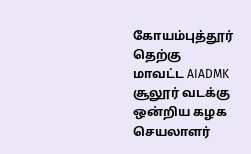கோயம்புத்தூர் தெற்கு மாவட்ட AIADMK சூலூர் வடக்கு ஒன்றிய கழக செயலாளர்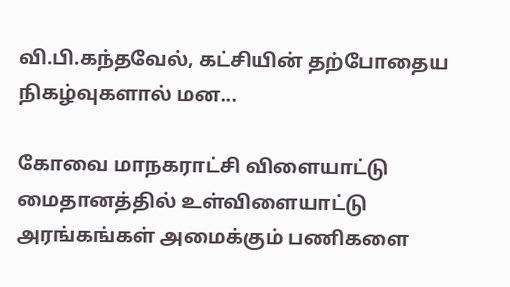வி.பி.கந்தவேல், கட்சியின் தற்போதைய நிகழ்வுகளால் மன...

கோவை மாநகராட்சி விளையாட்டு மைதானத்தில் உள்விளையாட்டு அரங்கங்கள் அமைக்கும் பணிகளை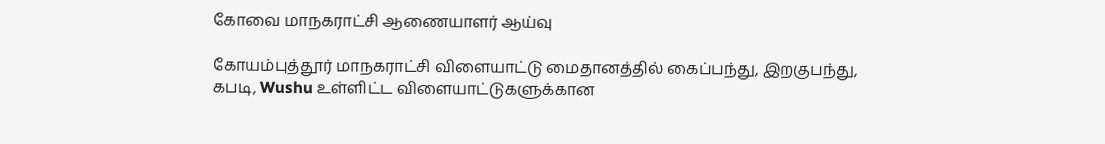கோவை மாநகராட்சி ஆணையாளர் ஆய்வு

கோயம்புத்தூர் மாநகராட்சி விளையாட்டு மைதானத்தில் கைப்பந்து, இறகுபந்து, கபடி, Wushu உள்ளிட்ட விளையாட்டுகளுக்கான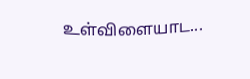உள்விளையாட...